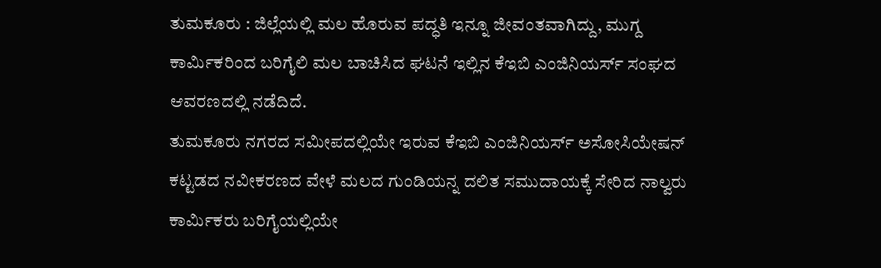ತುಮಕೂರು : ಜಿಲ್ಲೆಯಲ್ಲಿ ಮಲ ಹೊರುವ ಪದ್ಧತಿ ಇನ್ನೂ ಜೀವಂತವಾಗಿದ್ದು, ಮುಗ್ದ ಕಾರ್ಮಿಕರಿಂದ ಬರಿಗೈಲಿ ಮಲ ಬಾಚಿಸಿದ ಘಟನೆ ಇಲ್ಲಿನ ಕೆಇಬಿ ಎಂಜಿನಿಯರ್ಸ್ ಸಂಘದ ಆವರಣದಲ್ಲಿ ನಡೆದಿದೆ.
ತುಮಕೂರು ನಗರದ ಸಮೀಪದಲ್ಲಿಯೇ ಇರುವ ಕೆಇಬಿ ಎಂಜಿನಿಯರ್ಸ್ ಅಸೋಸಿಯೇಷನ್ ಕಟ್ಟಡದ ನವೀಕರಣದ ವೇಳೆ ಮಲದ ಗುಂಡಿಯನ್ನ ದಲಿತ ಸಮುದಾಯಕ್ಕೆ ಸೇರಿದ ನಾಲ್ವರು ಕಾರ್ಮಿಕರು ಬರಿಗೈಯಲ್ಲಿಯೇ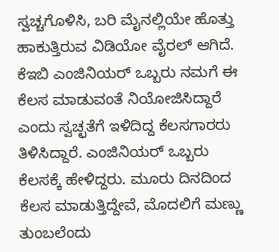ಸ್ವಚ್ಚಗೊಳಿಸಿ, ಬರಿ ಮೈನಲ್ಲಿಯೇ ಹೊತ್ತು ಹಾಕುತ್ತಿರುವ ವಿಡಿಯೋ ವೈರಲ್ ಆಗಿದೆ.
ಕೆಇಬಿ ಎಂಜಿನಿಯರ್ ಒಬ್ಬರು ನಮಗೆ ಈ ಕೆಲಸ ಮಾಡುವಂತೆ ನಿಯೋಜಿಸಿದ್ದಾರೆ ಎಂದು ಸ್ವಚ್ಛತೆಗೆ ಇಳಿದಿದ್ದ ಕೆಲಸಗಾರರು ತಿಳಿಸಿದ್ದಾರೆ. ಎಂಜಿನಿಯರ್ ಒಬ್ಬರು ಕೆಲಸಕ್ಕೆ ಹೇಳಿದ್ದರು. ಮೂರು ದಿನದಿಂದ ಕೆಲಸ ಮಾಡುತ್ತಿದ್ದೇವೆ, ಮೊದಲಿಗೆ ಮಣ್ಣು ತುಂಬಲೆಂದು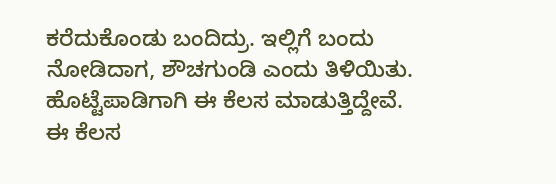ಕರೆದುಕೊಂಡು ಬಂದಿದ್ರು. ಇಲ್ಲಿಗೆ ಬಂದು ನೋಡಿದಾಗ, ಶೌಚಗುಂಡಿ ಎಂದು ತಿಳಿಯಿತು. ಹೊಟ್ಟೆಪಾಡಿಗಾಗಿ ಈ ಕೆಲಸ ಮಾಡುತ್ತಿದ್ದೇವೆ. ಈ ಕೆಲಸ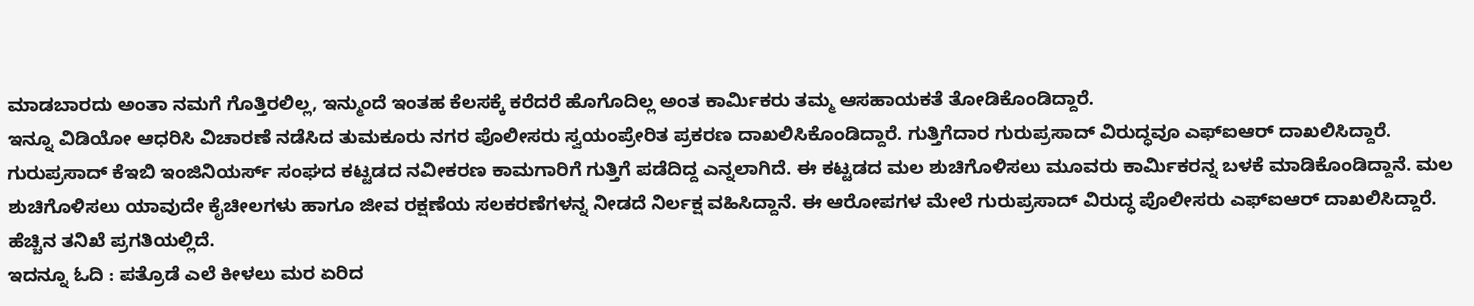ಮಾಡಬಾರದು ಅಂತಾ ನಮಗೆ ಗೊತ್ತಿರಲಿಲ್ಲ, ಇನ್ಮುಂದೆ ಇಂತಹ ಕೆಲಸಕ್ಕೆ ಕರೆದರೆ ಹೊಗೊದಿಲ್ಲ ಅಂತ ಕಾರ್ಮಿಕರು ತಮ್ಮ ಆಸಹಾಯಕತೆ ತೋಡಿಕೊಂಡಿದ್ದಾರೆ.
ಇನ್ನೂ ವಿಡಿಯೋ ಆಧರಿಸಿ ವಿಚಾರಣೆ ನಡೆಸಿದ ತುಮಕೂರು ನಗರ ಪೊಲೀಸರು ಸ್ವಯಂಪ್ರೇರಿತ ಪ್ರಕರಣ ದಾಖಲಿಸಿಕೊಂಡಿದ್ದಾರೆ. ಗುತ್ತಿಗೆದಾರ ಗುರುಪ್ರಸಾದ್ ವಿರುದ್ಧವೂ ಎಫ್ಐಆರ್ ದಾಖಲಿಸಿದ್ದಾರೆ.
ಗುರುಪ್ರಸಾದ್ ಕೆಇಬಿ ಇಂಜಿನಿಯರ್ಸ್ ಸಂಘದ ಕಟ್ಟಡದ ನವೀಕರಣ ಕಾಮಗಾರಿಗೆ ಗುತ್ತಿಗೆ ಪಡೆದಿದ್ದ ಎನ್ನಲಾಗಿದೆ. ಈ ಕಟ್ಟಡದ ಮಲ ಶುಚಿಗೊಳಿಸಲು ಮೂವರು ಕಾರ್ಮಿಕರನ್ನ ಬಳಕೆ ಮಾಡಿಕೊಂಡಿದ್ದಾನೆ. ಮಲ ಶುಚಿಗೊಳಿಸಲು ಯಾವುದೇ ಕೈಚೀಲಗಳು ಹಾಗೂ ಜೀವ ರಕ್ಷಣೆಯ ಸಲಕರಣೆಗಳನ್ನ ನೀಡದೆ ನಿರ್ಲಕ್ಷ ವಹಿಸಿದ್ದಾನೆ. ಈ ಆರೋಪಗಳ ಮೇಲೆ ಗುರುಪ್ರಸಾದ್ ವಿರುದ್ಧ ಪೊಲೀಸರು ಎಫ್ಐಆರ್ ದಾಖಲಿಸಿದ್ದಾರೆ. ಹೆಚ್ಚಿನ ತನಿಖೆ ಪ್ರಗತಿಯಲ್ಲಿದೆ.
ಇದನ್ನೂ ಓದಿ : ಪತ್ರೊಡೆ ಎಲೆ ಕೀಳಲು ಮರ ಏರಿದ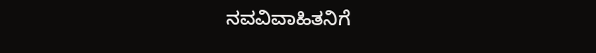ನವವಿವಾಹಿತನಿಗೆ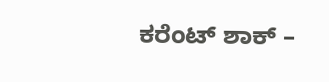ಕರೆಂಟ್ ಶಾಕ್ –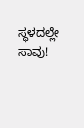ಸ್ಥಳದಲ್ಲೇ ಸಾವು!